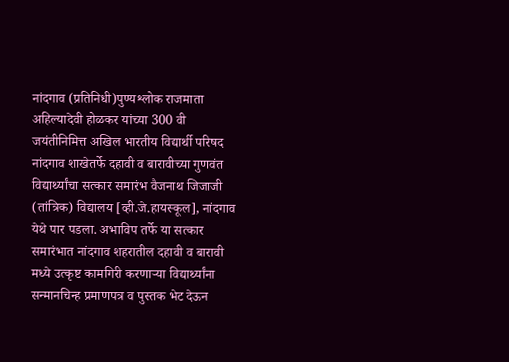नांदगाव (प्रतिनिधी)पुण्यश्लोक राजमाता अहिल्यादेवी होळकर यांच्या 300 वी जयंतीनिमित्त अखिल भारतीय विद्यार्थी परिषद नांदगाव शाखेतर्फे दहावी व बारावीच्या गुणवंत विद्यार्थ्यांचा सत्कार समारंभ वैजनाथ जिजाजी (तांत्रिक) विद्यालय [व्ही.जे.हायस्कूल], नांदगाव येथे पार पडला. अभाविप तर्फे या सत्कार समारंभात नांदगाव शहरातील दहावी व बारावी मध्ये उत्कृष्ट कामगिरी करणाऱ्या विद्यार्थ्यांना सन्मानचिन्ह प्रमाणपत्र व पुस्तक भेट देऊन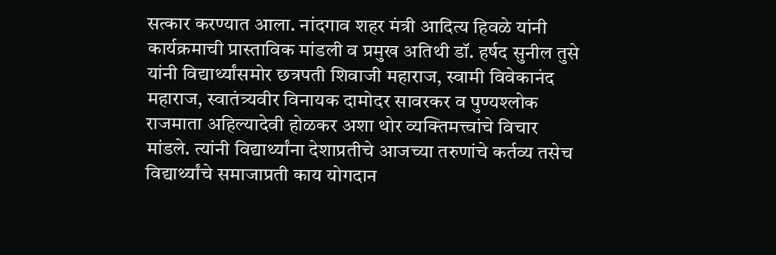सत्कार करण्यात आला. नांदगाव शहर मंत्री आदित्य हिवळे यांनी कार्यक्रमाची प्रास्ताविक मांडली व प्रमुख अतिथी डॉ. हर्षद सुनील तुसे यांनी विद्यार्थ्यांसमोर छत्रपती शिवाजी महाराज, स्वामी विवेकानंद महाराज, स्वातंत्र्यवीर विनायक दामोदर सावरकर व पुण्यश्लोक राजमाता अहिल्यादेवी होळकर अशा थोर व्यक्तिमत्त्वांचे विचार मांडले. त्यांनी विद्यार्थ्यांना देशाप्रतीचे आजच्या तरुणांचे कर्तव्य तसेच विद्यार्थ्यांचे समाजाप्रती काय योगदान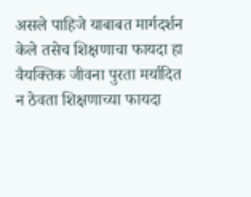असले पाहिजे याबाबत मार्गदर्शन केले तसेच शिक्षणाचा फायदा हा वैयक्तिक जीवना पुरता मर्यादित न ठेवता शिक्षणाच्या फायदा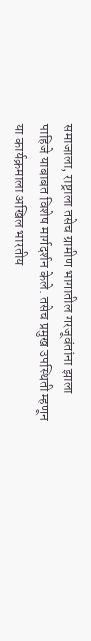समाजाला, राष्ट्राला तसेच ग्रामीण भागातील गरजूवंतांना झाला पाहिजे याबाबत विशेष मार्गदर्शन केले. तसेच प्रमुख उपस्थिती म्हणून या कार्यक्रमाला अखिल भारतीय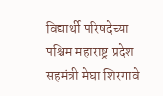विद्यार्थी परिषदेच्या पश्चिम महाराष्ट्र प्रदेश सहमंत्री मेघा शिरगावे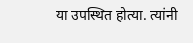या उपस्थित होत्या. त्यांनी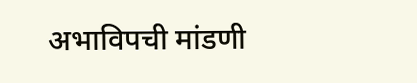अभाविपची मांडणी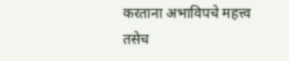करताना अभाविपचे महत्त्व तसेच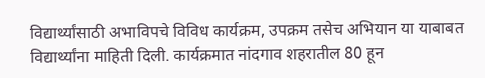विद्यार्थ्यांसाठी अभाविपचे विविध कार्यक्रम, उपक्रम तसेच अभियान या याबाबत विद्यार्थ्यांना माहिती दिली. कार्यक्रमात नांदगाव शहरातील 80 हून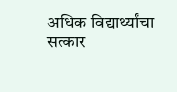अधिक विद्यार्थ्यांचा सत्कार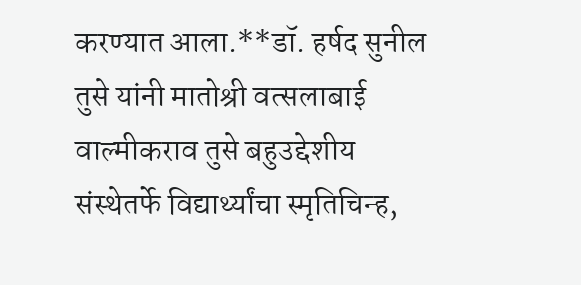करण्यात आला.**डॉ. हर्षद सुनील तुसे यांनी मातोश्री वत्सलाबाई वाल्मीकराव तुसे बहुउद्देशीय संस्थेतर्फे विद्यार्थ्यांचा स्मृतिचिन्ह,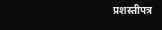प्रशस्तीपत्र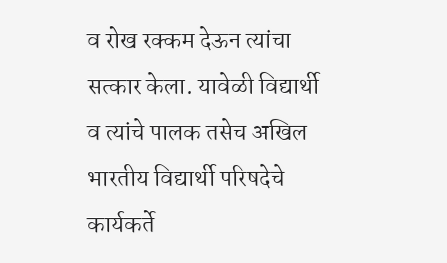व रोख रक्कम देऊन त्यांचा सत्कार केला. यावेळी विद्यार्थी व त्यांचे पालक तसेच अखिल भारतीय विद्यार्थी परिषदेचे कार्यकर्ते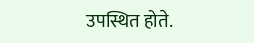उपस्थित होते.